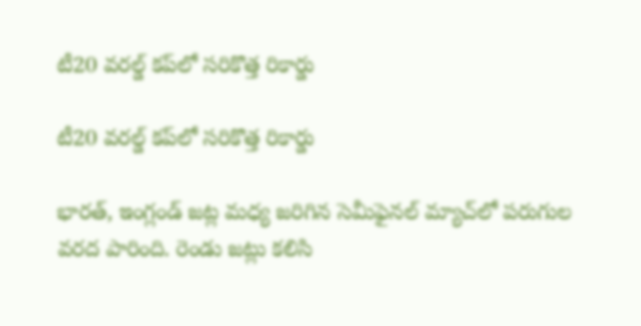టీ20 వరల్డ్ కప్‌లో సరికొత్త రికార్డు

టీ20 వరల్డ్ కప్‌లో సరికొత్త రికార్డు

భారత్, ఇంగ్లండ్ జట్ల మధ్య జరిగిన సెమీఫైనల్ మ్యాచ్‌లో పరుగుల వరద పారింది. రెండు జట్లు కలిసి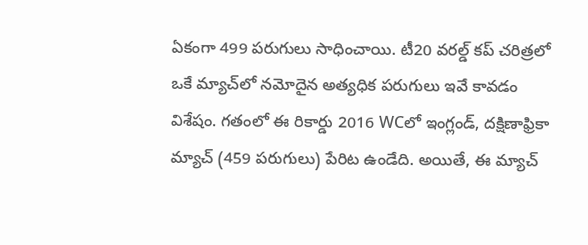ఏకంగా 499 పరుగులు సాధించాయి. టీ20 వరల్డ్ కప్ చరిత్రలో ఒకే మ్యాచ్‌లో నమోదైన అత్యధిక పరుగులు ఇవే కావడం విశేషం. గతంలో ఈ రికార్డు 2016 WCలో ఇంగ్లండ్, దక్షిణాఫ్రికా మ్యాచ్ (459 పరుగులు) పేరిట ఉండేది. అయితే, ఈ మ్యాచ్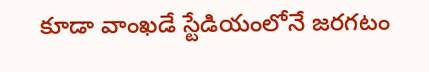కూడా వాంఖడే స్టేడియంలోనే జరగటం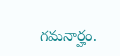గమనార్హం.